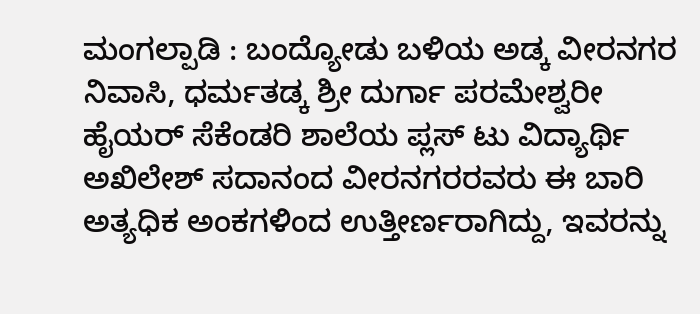ಮಂಗಲ್ಪಾಡಿ : ಬಂದ್ಯೋಡು ಬಳಿಯ ಅಡ್ಕ ವೀರನಗರ ನಿವಾಸಿ, ಧರ್ಮತಡ್ಕ ಶ್ರೀ ದುರ್ಗಾ ಪರಮೇಶ್ವರೀ ಹೈಯರ್ ಸೆಕೆಂಡರಿ ಶಾಲೆಯ ಪ್ಲಸ್ ಟು ವಿದ್ಯಾರ್ಥಿ ಅಖಿಲೇಶ್ ಸದಾನಂದ ವೀರನಗರರವರು ಈ ಬಾರಿ ಅತ್ಯಧಿಕ ಅಂಕಗಳಿಂದ ಉತ್ತೀರ್ಣರಾಗಿದ್ದು, ಇವರನ್ನು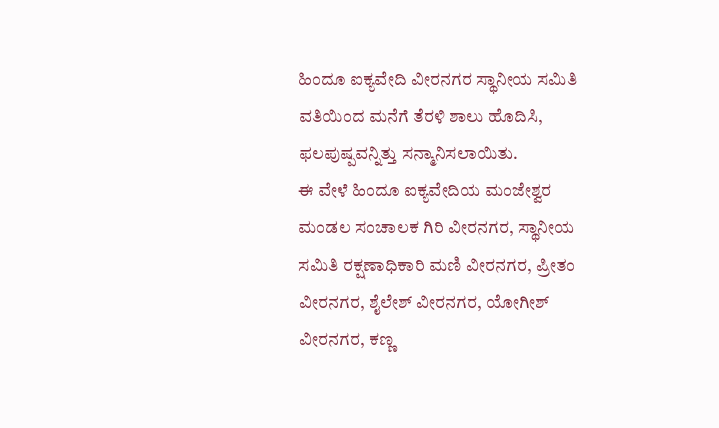ಹಿಂದೂ ಐಕ್ಯವೇದಿ ವೀರನಗರ ಸ್ಥಾನೀಯ ಸಮಿತಿ ವತಿಯಿಂದ ಮನೆಗೆ ತೆರಳಿ ಶಾಲು ಹೊದಿಸಿ, ಫಲಪುಷ್ಪವನ್ನಿತ್ತು ಸನ್ಮಾನಿಸಲಾಯಿತು.
ಈ ವೇಳೆ ಹಿಂದೂ ಐಕ್ಯವೇದಿಯ ಮಂಜೇಶ್ವರ ಮಂಡಲ ಸಂಚಾಲಕ ಗಿರಿ ವೀರನಗರ, ಸ್ಥಾನೀಯ ಸಮಿತಿ ರಕ್ಷಣಾಧಿಕಾರಿ ಮಣಿ ವೀರನಗರ, ಪ್ರೀತಂ ವೀರನಗರ, ಶೈಲೇಶ್ ವೀರನಗರ, ಯೋಗೀಶ್ ವೀರನಗರ, ಕಣ್ಣ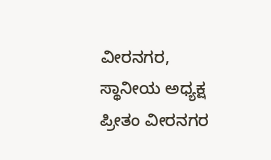ವೀರನಗರ, ಸ್ಥಾನೀಯ ಅಧ್ಯಕ್ಷ ಪ್ರೀತಂ ವೀರನಗರ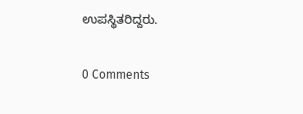ಉಪಸ್ಥಿತರಿದ್ದರು.

0 Comments